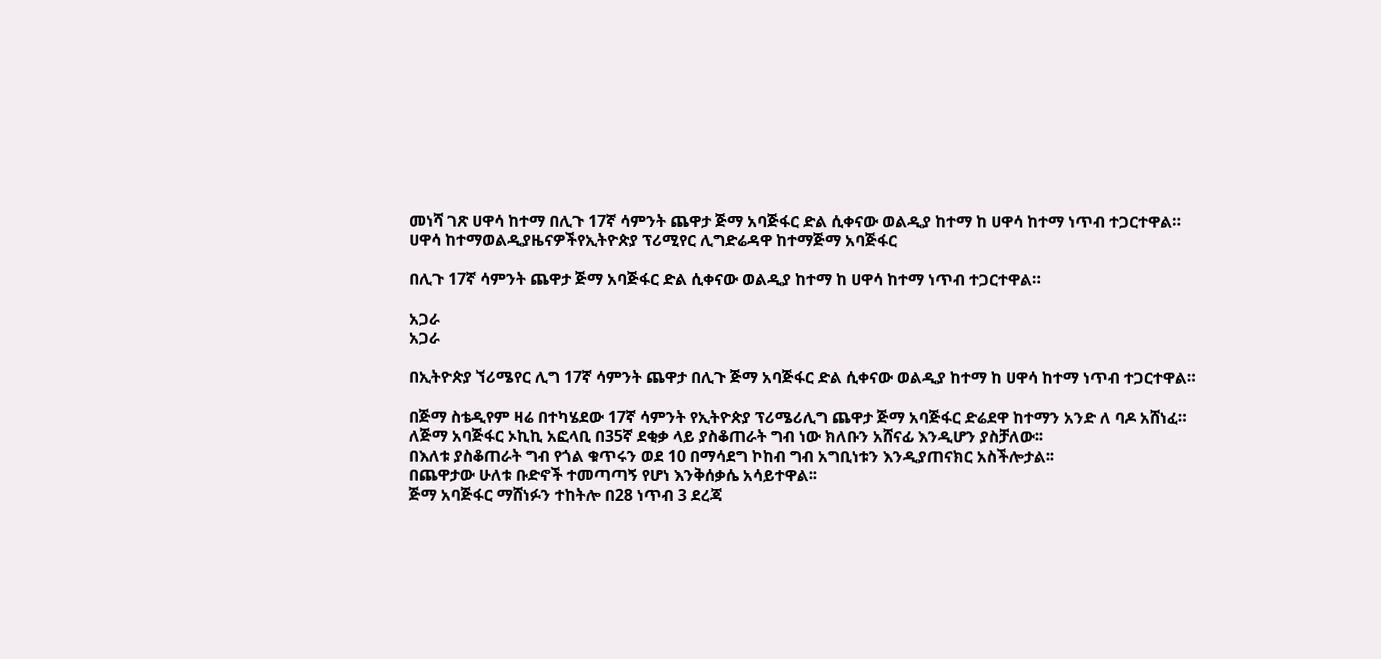መነሻ ገጽ ሀዋሳ ከተማ በሊጉ 17ኛ ሳምንት ጨዋታ ጅማ አባጅፋር ድል ሲቀናው ወልዲያ ከተማ ከ ሀዋሳ ከተማ ነጥብ ተጋርተዋል።
ሀዋሳ ከተማወልዲያዜናዎችየኢትዮጵያ ፕሪሚየር ሊግድሬዳዋ ከተማጅማ አባጅፋር

በሊጉ 17ኛ ሳምንት ጨዋታ ጅማ አባጅፋር ድል ሲቀናው ወልዲያ ከተማ ከ ሀዋሳ ከተማ ነጥብ ተጋርተዋል።

አጋራ
አጋራ

በኢትዮጵያ ኘሪሜየር ሊግ 17ኛ ሳምንት ጨዋታ በሊጉ ጅማ አባጅፋር ድል ሲቀናው ወልዲያ ከተማ ከ ሀዋሳ ከተማ ነጥብ ተጋርተዋል።

በጅማ ስቴዲየም ዛሬ በተካሄደው 17ኛ ሳምንት የኢትዮጵያ ፕሪሜሪሊግ ጨዋታ ጅማ አባጅፋር ድሬደዋ ከተማን አንድ ለ ባዶ አሸነፈ።
ለጅማ አባጅፋር ኦኪኪ አፎላቢ በ35ኛ ደቂቃ ላይ ያስቆጠራት ግብ ነው ክለቡን አሸናፊ እንዲሆን ያስቻለው፡፡
በእለቱ ያስቆጠራት ግብ የጎል ቁጥሩን ወደ 10 በማሳደግ ኮከብ ግብ አግቢነቱን እንዲያጠናክር አስችሎታል፡፡
በጨዋታው ሁለቱ ቡድኖች ተመጣጣኝ የሆነ እንቅሰቃሴ አሳይተዋል፡፡
ጅማ አባጅፋር ማሸነፉን ተከትሎ በ28 ነጥብ 3 ደረጃ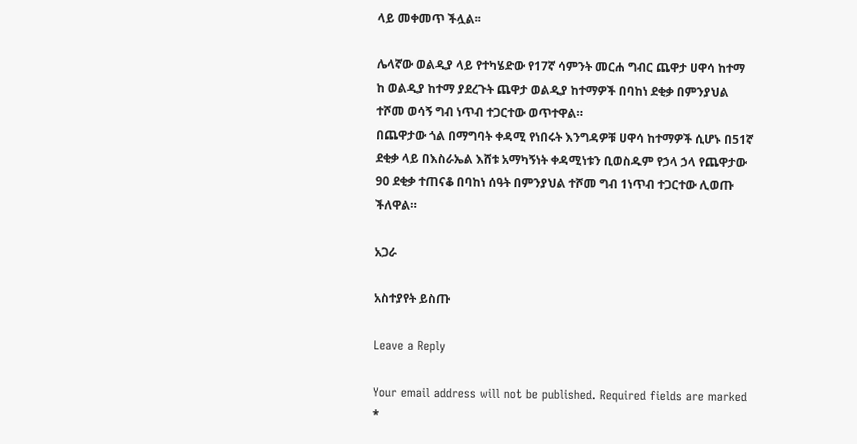ላይ መቀመጥ ችሏል፡፡

ሌላኛው ወልዲያ ላይ የተካሄድው የ17ኛ ሳምንት መርሐ ግብር ጨዋታ ሀዋሳ ከተማ ከ ወልዲያ ከተማ ያደረጉት ጨዋታ ወልዲያ ከተማዎች በባከነ ደቂቃ በምንያህል ተሾመ ወሳኝ ግብ ነጥብ ተጋርተው ወጥተዋል።
በጨዋታው ጎል በማግባት ቀዳሚ የነበሩት እንግዳዎቹ ሀዋሳ ከተማዎች ሲሆኑ በ51ኛ ደቂቃ ላይ በእስራኤል እሸቱ አማካኝነት ቀዳሚነቱን ቢወስዱም የኃላ ኃላ የጨዋታው 90 ደቂቃ ተጠናቆ በባከነ ሰዓት በምንያህል ተሾመ ግብ 1ነጥብ ተጋርተው ሊወጡ ችለዋል።

አጋራ

አስተያየት ይስጡ

Leave a Reply

Your email address will not be published. Required fields are marked *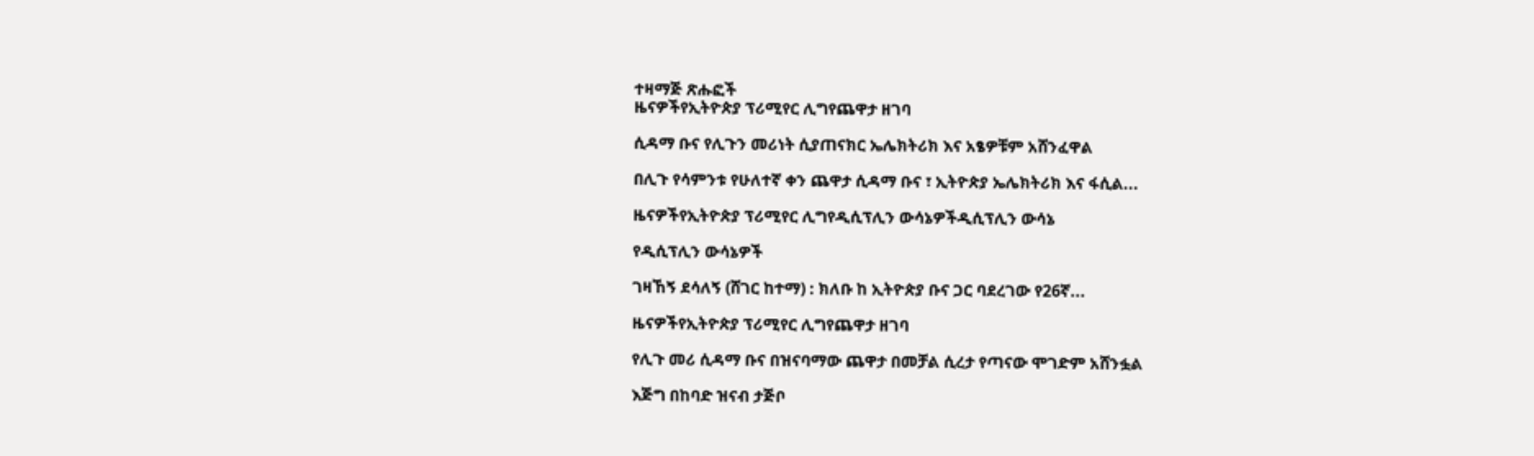ተዛማጅ ጽሑፎች
ዜናዎችየኢትዮጵያ ፕሪሚየር ሊግየጨዋታ ዘገባ

ሲዳማ ቡና የሊጉን መሪነት ሲያጠናክር ኤሌክትሪክ እና አፄዎቹም አሸንፈዋል

በሊጉ የሳምንቱ የሁለተኛ ቀን ጨዋታ ሲዳማ ቡና ፣ ኢትዮጵያ ኤሌክትሪክ እና ፋሲል...

ዜናዎችየኢትዮጵያ ፕሪሚየር ሊግየዲሲፕሊን ውሳኔዎችዲሲፕሊን ውሳኔ

የዲሲፕሊን ውሳኔዎች

ገዛኸኝ ደሳለኝ (ሸገር ከተማ) : ክለቡ ከ ኢትዮጵያ ቡና ጋር ባደረገው የ26ኛ...

ዜናዎችየኢትዮጵያ ፕሪሚየር ሊግየጨዋታ ዘገባ

የሊጉ መሪ ሲዳማ ቡና በዝናባማው ጨዋታ በመቻል ሲረታ የጣናው ሞገድም አሸንፏል

እጅግ በከባድ ዝናብ ታጅቦ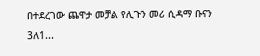በተደረገው ጨዋታ መቻል የሊጉን መሪ ሲዳማ ቡናን 3ለ1...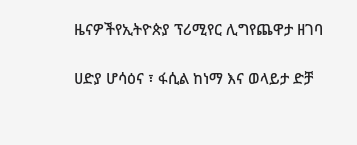ዜናዎችየኢትዮጵያ ፕሪሚየር ሊግየጨዋታ ዘገባ

ሀድያ ሆሳዕና ፣ ፋሲል ከነማ እና ወላይታ ድቻ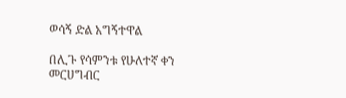ወሳኝ ድል አግኝተዋል

በሊጉ የሳምንቱ የሁለተኛ ቀን መርሀግብር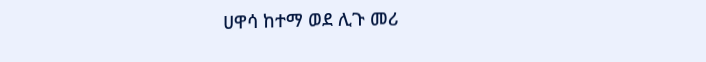ሀዋሳ ከተማ ወደ ሊጉ መሪ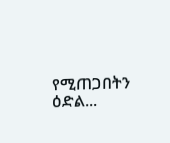የሚጠጋበትን ዕድል...